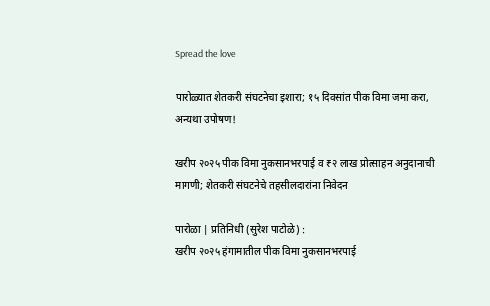Spread the love

पारोळ्यात शेतकरी संघटनेचा इशारा; १५ दिवसांत पीक विमा जमा करा, अन्यथा उपोषण!

खरीप २०२५ पीक विमा नुकसानभरपाई व ₹२ लाख प्रोत्साहन अनुदानाची मागणी; शेतकरी संघटनेचे तहसीलदारांना निवेदन

पारोळा | प्रतिनिधी (सुरेश पाटोळे) :
खरीप २०२५ हंगामातील पीक विमा नुकसानभरपाई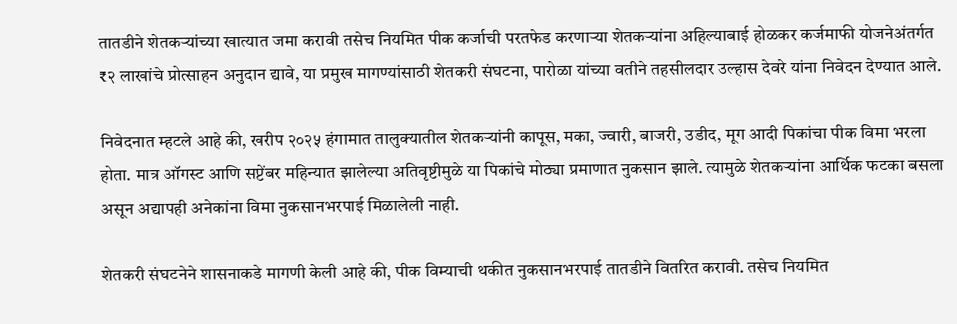तातडीने शेतकऱ्यांच्या खात्यात जमा करावी तसेच नियमित पीक कर्जाची परतफेड करणाऱ्या शेतकऱ्यांना अहिल्याबाई होळकर कर्जमाफी योजनेअंतर्गत ₹२ लाखांचे प्रोत्साहन अनुदान द्यावे, या प्रमुख मागण्यांसाठी शेतकरी संघटना, पारोळा यांच्या वतीने तहसीलदार उल्हास देवरे यांना निवेदन देण्यात आले.

निवेदनात म्हटले आहे की, खरीप २०२५ हंगामात तालुक्यातील शेतकऱ्यांनी कापूस, मका, ज्वारी, बाजरी, उडीद, मूग आदी पिकांचा पीक विमा भरला होता. मात्र ऑगस्ट आणि सप्टेंबर महिन्यात झालेल्या अतिवृष्टीमुळे या पिकांचे मोठ्या प्रमाणात नुकसान झाले. त्यामुळे शेतकऱ्यांना आर्थिक फटका बसला असून अद्यापही अनेकांना विमा नुकसानभरपाई मिळालेली नाही.

शेतकरी संघटनेने शासनाकडे मागणी केली आहे की, पीक विम्याची थकीत नुकसानभरपाई तातडीने वितरित करावी. तसेच नियमित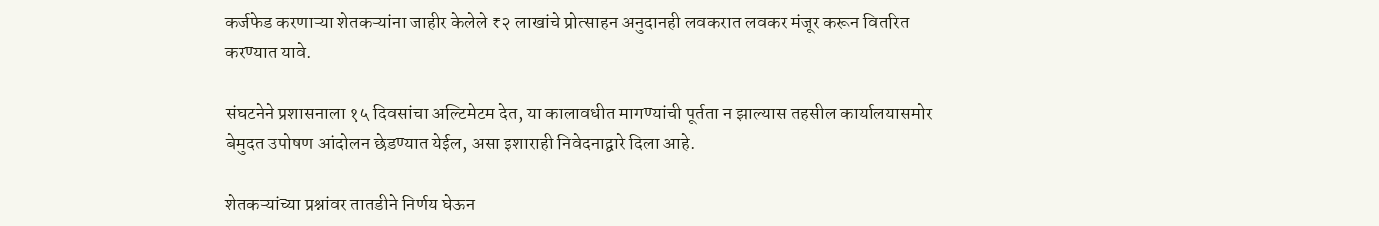कर्जफेड करणाऱ्या शेतकऱ्यांना जाहीर केलेले ₹२ लाखांचे प्रोत्साहन अनुदानही लवकरात लवकर मंजूर करून वितरित करण्यात यावे.

संघटनेने प्रशासनाला १५ दिवसांचा अल्टिमेटम देत, या कालावधीत मागण्यांची पूर्तता न झाल्यास तहसील कार्यालयासमोर बेमुदत उपोषण आंदोलन छेडण्यात येईल, असा इशाराही निवेदनाद्वारे दिला आहे.

शेतकऱ्यांच्या प्रश्नांवर तातडीने निर्णय घेऊन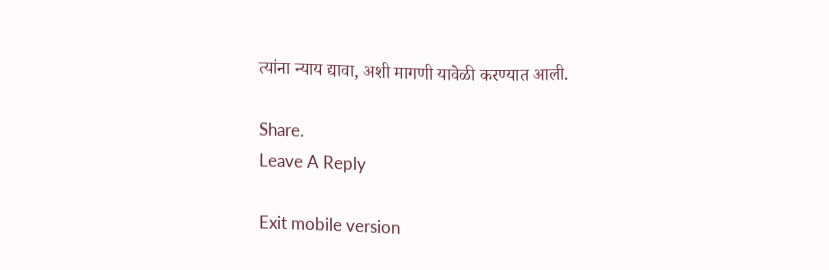त्यांना न्याय द्यावा, अशी मागणी यावेळी करण्यात आली.

Share.
Leave A Reply

Exit mobile version